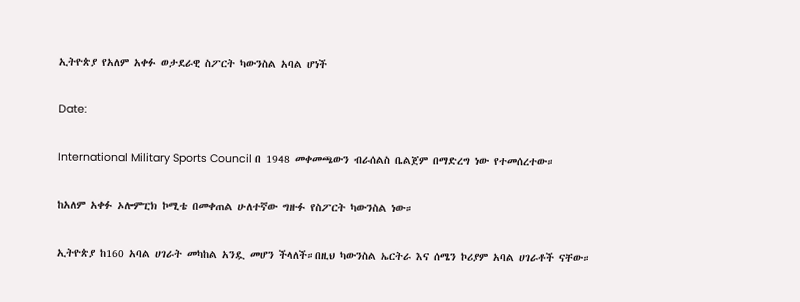ኢትዮጵያ የአለም አቀፉ ወታደራዊ ስፖርት ካውንስል አባል ሆነች

Date:

International Military Sports Council በ 1948 መቀመጫውን ብራሰልስ ቤልጀም በማድረግ ነው የተመሰረተው።

ከአለም አቀፉ ኦሎምፒክ ኮሚቴ በመቀጠል ሁለተኛው ግዙፉ የስፖርት ካውንስል ነው።

ኢትዮጵያ ከ160 አባል ሀገራት መካከል አንዷ መሆን ችላለች።በዚህ ካውንስል ኤርትራ እና ሰሜን ኮሪያም አባል ሀገራቶች ናቸው።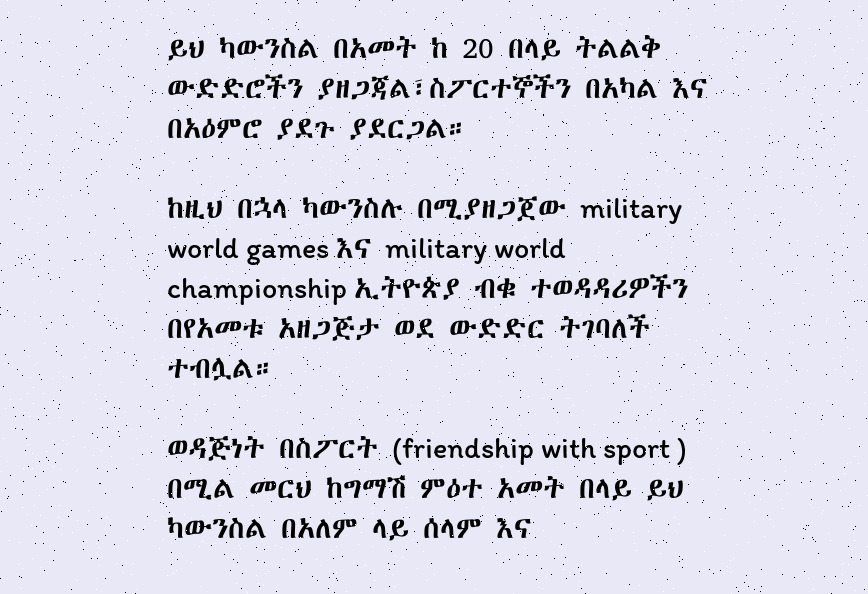ይህ ካውንስል በአመት ከ 20 በላይ ትልልቅ ውድድሮችን ያዘጋጃል፣ስፖርተኞችን በአካል እና በአዕምሮ ያደጉ ያደርጋል።

ከዚህ በኋላ ካውንስሉ በሚያዘጋጀው military world games እና military world championship ኢትዮጵያ ብቁ ተወዳዳሪዎችን በየአመቱ አዘጋጅታ ወደ ውድድር ትገባለች ተብሏል።

ወዳጅነት በስፖርት (friendship with sport ) በሚል መርህ ከግማሽ ምዕተ አመት በላይ ይህ ካውንስል በአለም ላይ ሰላም እና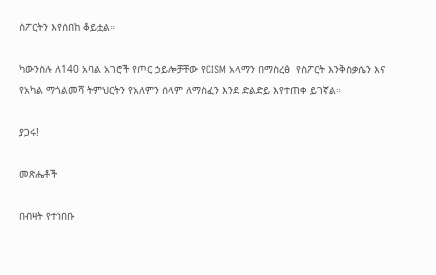ስፖርትን እየሰበከ ቆይቷል።

ካውንስሉ ለ140 አባል አገሮች የጦር ኃይሎቻቸው የCISM አላማን በማስረፅ  የስፖርት እንቅስቃሴን እና የአካል ማጎልመሻ ትምህርትን የአለምን ሰላም ለማስፈን እንደ ድልድይ እየተጠቀ ይገኛል።

ያጋሩ!

መጽሔቶች

በብዛት የተነበቡ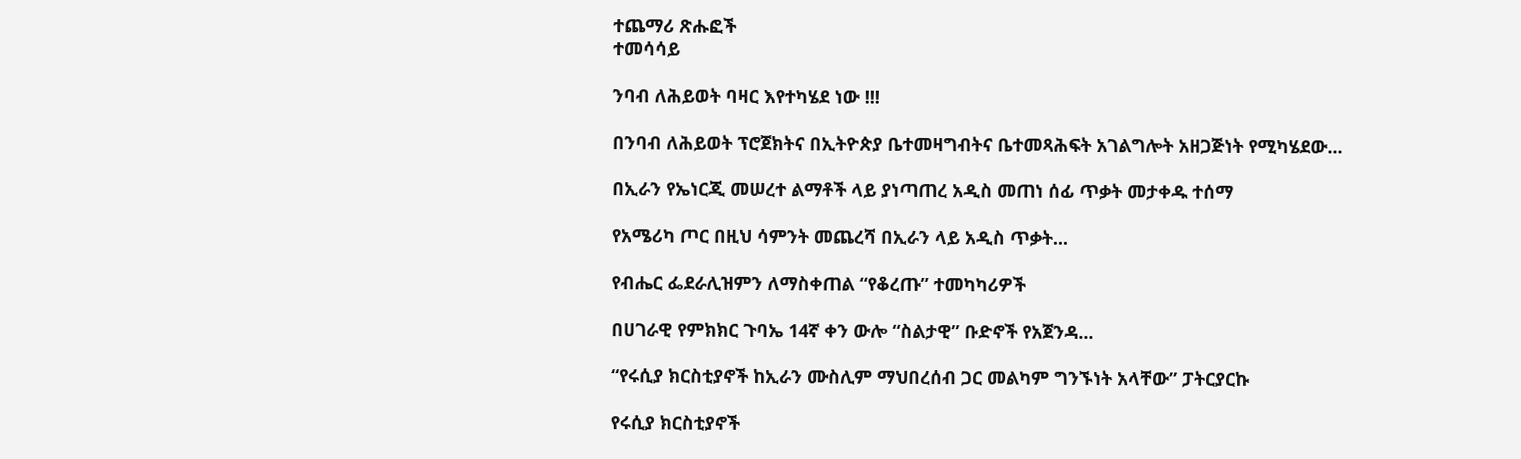ተጨማሪ ጽሑፎች
ተመሳሳይ

ንባብ ለሕይወት ባዛር እየተካሄደ ነው !!!

በንባብ ለሕይወት ፕሮጀክትና በኢትዮጵያ ቤተመዛግብትና ቤተመጻሕፍት አገልግሎት አዘጋጅነት የሚካሄደው...

በኢራን የኤነርጂ መሠረተ ልማቶች ላይ ያነጣጠረ አዲስ መጠነ ሰፊ ጥቃት መታቀዱ ተሰማ

የአሜሪካ ጦር በዚህ ሳምንት መጨረሻ በኢራን ላይ አዲስ ጥቃት...

የብሔር ፌደራሊዝምን ለማስቀጠል “የቆረጡ” ተመካካሪዎች

በሀገራዊ የምክክር ጉባኤ 14ኛ ቀን ውሎ “ስልታዊ” ቡድኖች የአጀንዳ...

“የሩሲያ ክርስቲያኖች ከኢራን ሙስሊም ማህበረሰብ ጋር መልካም ግንኙነት አላቸው” ፓትርያርኩ

የሩሲያ ክርስቲያኖች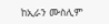ከኢራን ሙስሊም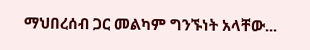ማህበረሰብ ጋር መልካም ግንኙነት አላቸው...